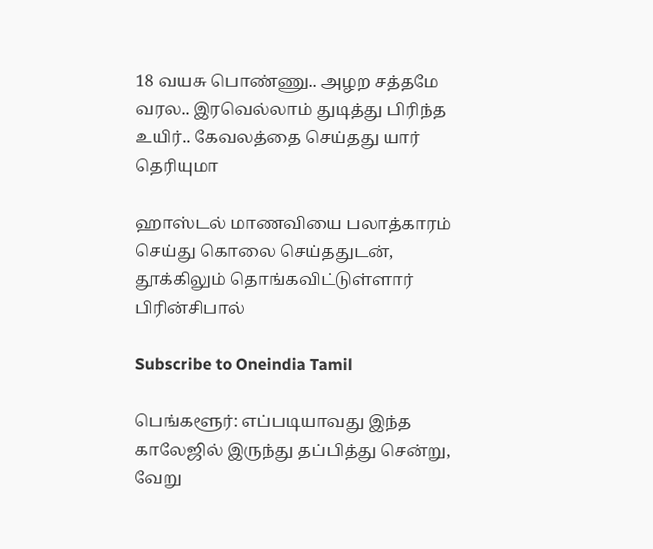18 வயசு பொண்ணு.. அழற சத்தமே வரல.. இரவெல்லாம் துடித்து பிரிந்த உயிர்.. கேவலத்தை செய்தது யார் தெரியுமா

ஹாஸ்டல் மாணவியை பலாத்காரம் செய்து கொலை செய்ததுடன், தூக்கிலும் தொங்கவிட்டுள்ளார் பிரின்சிபால்

Subscribe to Oneindia Tamil

பெங்களூர்: எப்படியாவது இந்த காலேஜில் இருந்து தப்பித்து சென்று, வேறு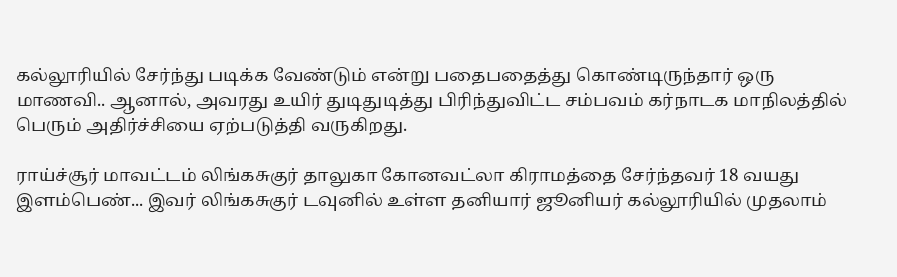கல்லூரியில் சேர்ந்து படிக்க வேண்டும் என்று பதைபதைத்து கொண்டிருந்தார் ஒரு மாணவி.. ஆனால், அவரது உயிர் துடிதுடித்து பிரிந்துவிட்ட சம்பவம் கர்நாடக மாநிலத்தில் பெரும் அதிர்ச்சியை ஏற்படுத்தி வருகிறது.

ராய்ச்சூர் மாவட்டம் லிங்கசுகுர் தாலுகா கோனவட்லா கிராமத்தை சேர்ந்தவர் 18 வயது இளம்பெண்... இவர் லிங்கசுகுர் டவுனில் உள்ள தனியார் ஜூனியர் கல்லூரியில் முதலாம்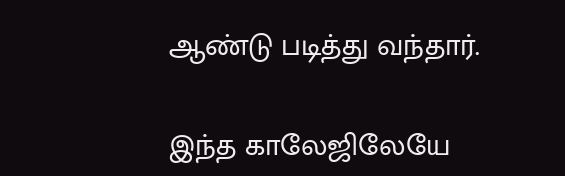ஆண்டு படித்து வந்தார்.

இந்த காலேஜிலேயே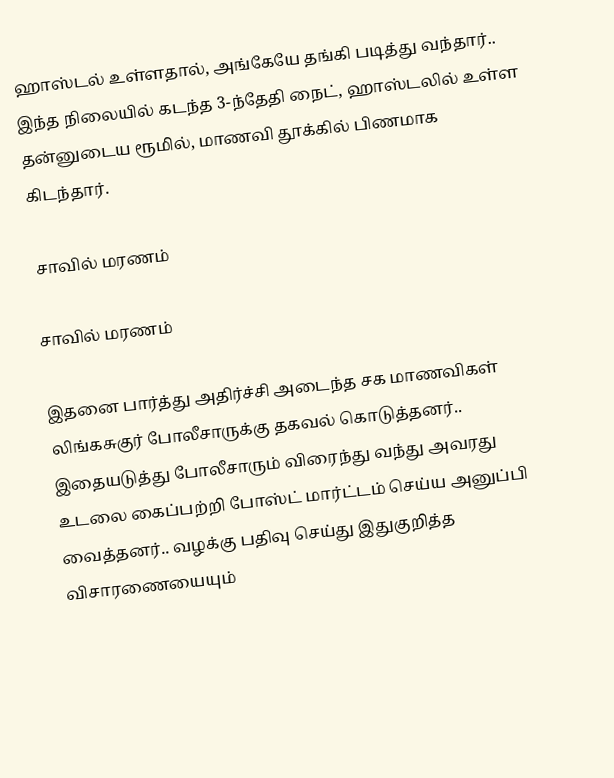ஹாஸ்டல் உள்ளதால், அங்கேயே தங்கி படித்து வந்தார்.. இந்த நிலையில் கடந்த 3-ந்தேதி நைட், ஹாஸ்டலில் உள்ள தன்னுடைய ரூமில், மாணவி தூக்கில் பிணமாக கிடந்தார்.

 சாவில் மரணம்

சாவில் மரணம்

இதனை பார்த்து அதிர்ச்சி அடைந்த சக மாணவிகள் லிங்கசுகுர் போலீசாருக்கு தகவல் கொடுத்தனர்.. இதையடுத்து போலீசாரும் விரைந்து வந்து அவரது உடலை கைப்பற்றி போஸ்ட் மார்ட்டம் செய்ய அனுப்பி வைத்தனர்.. வழக்கு பதிவு செய்து இதுகுறித்த விசாரணையையும்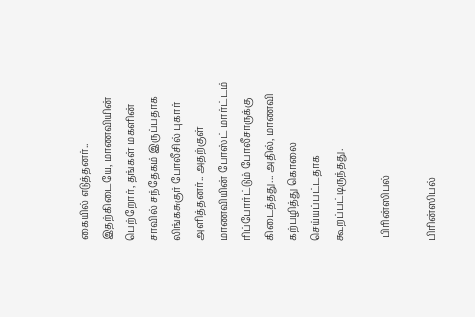கையில் எடுத்தனர்.. இதற்கிடையே, மாணவியின் பெற்றோர், தங்கள் மகளின் சாவில் சந்தேகம் இருப்பதாக லிங்கசுகுர் போலீசில் புகார் அளித்தனர்.. அதற்குள் மாணவியின் போஸ்ட் மார்ட்டம் ரிப்போர்ட்டும் போலீசாருக்கு கிடைத்தது... அதில், மாணவி கற்பழித்து கொலை செய்யப்பட்டதாக கூறப்பட்டிருந்தது.

 பிரின்ஸிபல்

பிரின்ஸிபல்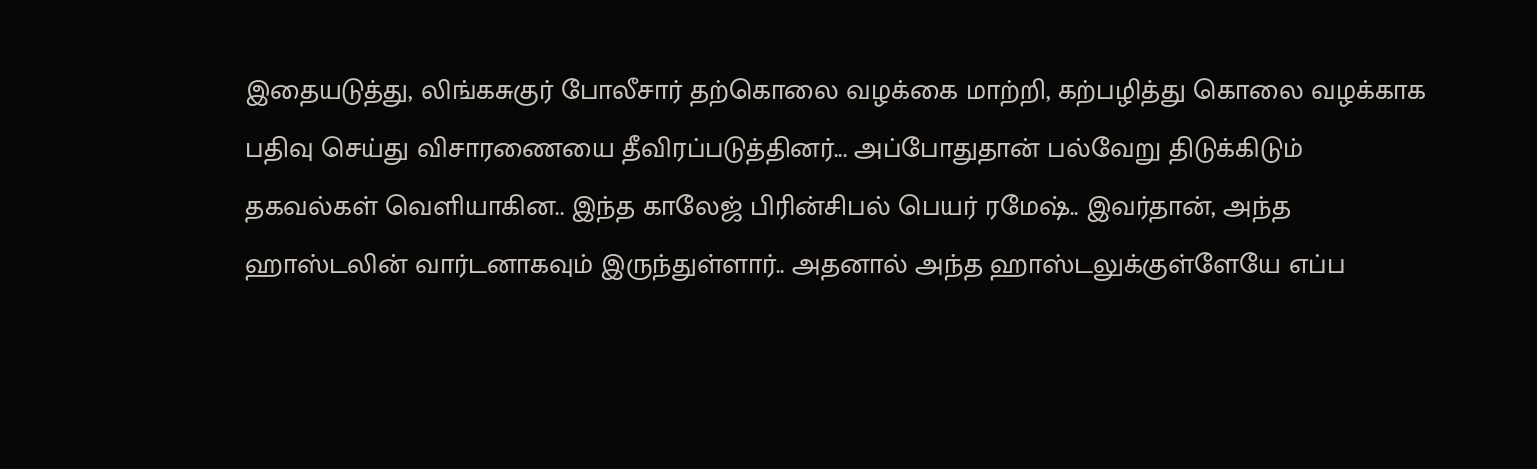இதையடுத்து, லிங்கசுகுர் போலீசார் தற்கொலை வழக்கை மாற்றி, கற்பழித்து கொலை வழக்காக பதிவு செய்து விசாரணையை தீவிரப்படுத்தினர்... அப்போதுதான் பல்வேறு திடுக்கிடும் தகவல்கள் வெளியாகின.. இந்த காலேஜ் பிரின்சிபல் பெயர் ரமேஷ்.. இவர்தான், அந்த ஹாஸ்டலின் வார்டனாகவும் இருந்துள்ளார்.. அதனால் அந்த ஹாஸ்டலுக்குள்ளேயே எப்ப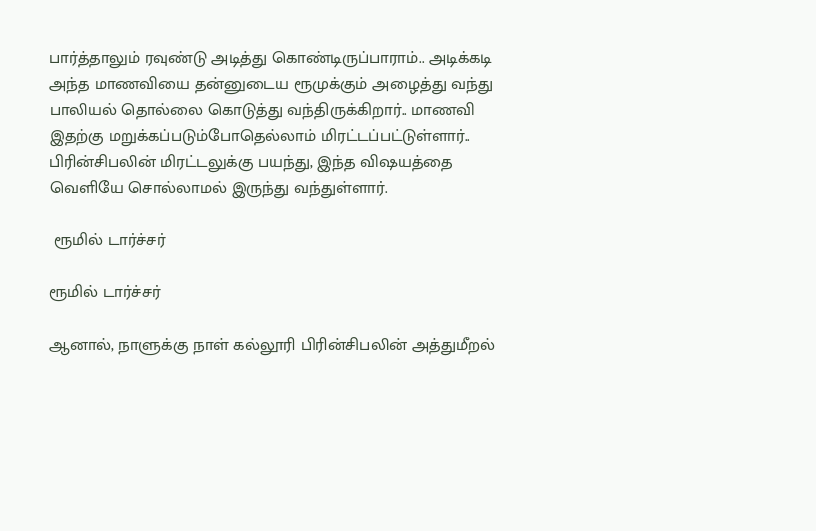பார்த்தாலும் ரவுண்டு அடித்து கொண்டிருப்பாராம்.. அடிக்கடி அந்த மாணவியை தன்னுடைய ரூமுக்கும் அழைத்து வந்து பாலியல் தொல்லை கொடுத்து வந்திருக்கிறார்.. மாணவி இதற்கு மறுக்கப்படும்போதெல்லாம் மிரட்டப்பட்டுள்ளார்.. பிரின்சிபலின் மிரட்டலுக்கு பயந்து, இந்த விஷயத்தை வெளியே சொல்லாமல் இருந்து வந்துள்ளார்.

 ரூமில் டார்ச்சர்

ரூமில் டார்ச்சர்

ஆனால், நாளுக்கு நாள் கல்லூரி பிரின்சிபலின் அத்துமீறல்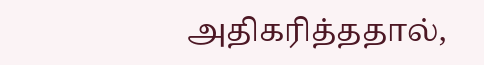அதிகரித்ததால்,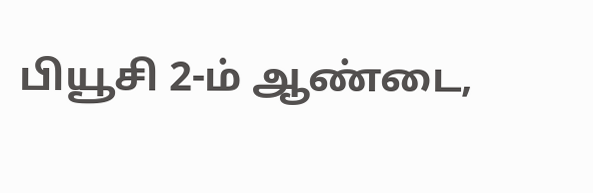பியூசி 2-ம் ஆண்டை,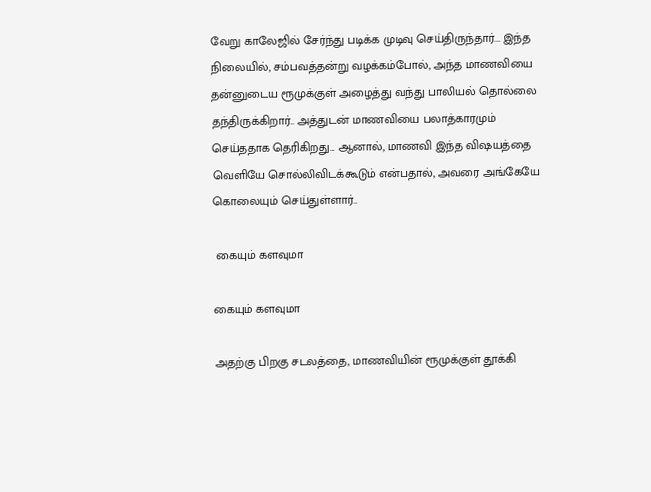வேறு காலேஜில் சேர்ந்து படிக்க முடிவு செய்திருந்தார்... இந்த நிலையில், சம்பவத்தன்று வழக்கம்போல், அந்த மாணவியை தன்னுடைய ரூமுக்குள் அழைத்து வந்து பாலியல் தொல்லை தந்திருக்கிறார்.. அத்துடன் மாணவியை பலாத்காரமும் செய்ததாக தெரிகிறது... ஆனால், மாணவி இந்த விஷயத்தை வெளியே சொல்லிவிடக்கூடும் என்பதால், அவரை அங்கேயே கொலையும் செய்துள்ளார்..

 கையும் களவுமா

கையும் களவுமா

அதற்கு பிறகு சடலத்தை, மாணவியின் ரூமுக்குள் தூக்கி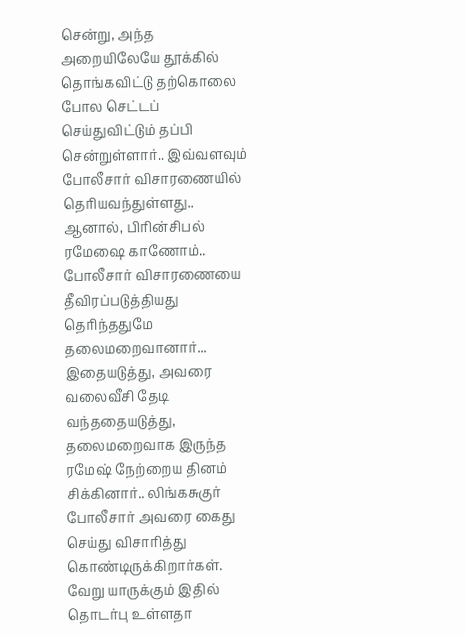சென்று, அந்த அறையிலேயே தூக்கில் தொங்கவிட்டு தற்கொலை போல செட்டப் செய்துவிட்டும் தப்பி சென்றுள்ளார்.. இவ்வளவும் போலீசார் விசாரணையில் தெரியவந்துள்ளது.. ஆனால், பிரின்சிபல் ரமேஷை காணோம்.. போலீசார் விசாரணையை தீவிரப்படுத்தியது தெரிந்ததுமே தலைமறைவானார்... இதையடுத்து, அவரை வலைவீசி தேடி வந்ததையடுத்து, தலைமறைவாக இருந்த ரமேஷ் நேற்றைய தினம் சிக்கினார்.. லிங்கசுகுர் போலீசார் அவரை கைது செய்து விசாரித்து கொண்டிருக்கிறார்கள். வேறு யாருக்கும் இதில் தொடர்பு உள்ளதா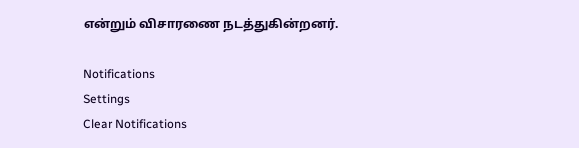என்றும் விசாரணை நடத்துகின்றனர்.

Notifications
Settings
Clear Notifications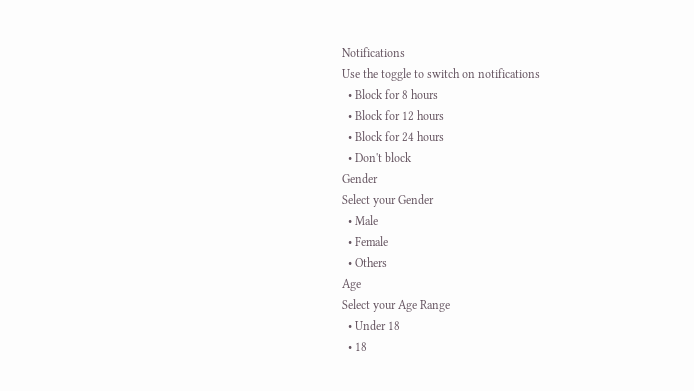Notifications
Use the toggle to switch on notifications
  • Block for 8 hours
  • Block for 12 hours
  • Block for 24 hours
  • Don't block
Gender
Select your Gender
  • Male
  • Female
  • Others
Age
Select your Age Range
  • Under 18
  • 18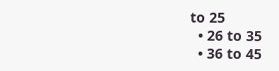to 25
  • 26 to 35
  • 36 to 45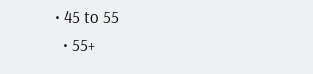• 45 to 55
  • 55+